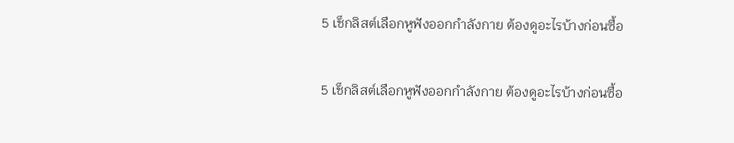5 เช็กลิสต์เลือกหูฟังออกกำลังกาย ต้องดูอะไรบ้างก่อนซื้อ

5 เช็กลิสต์เลือกหูฟังออกกำลังกาย ต้องดูอะไรบ้างก่อนซื้อ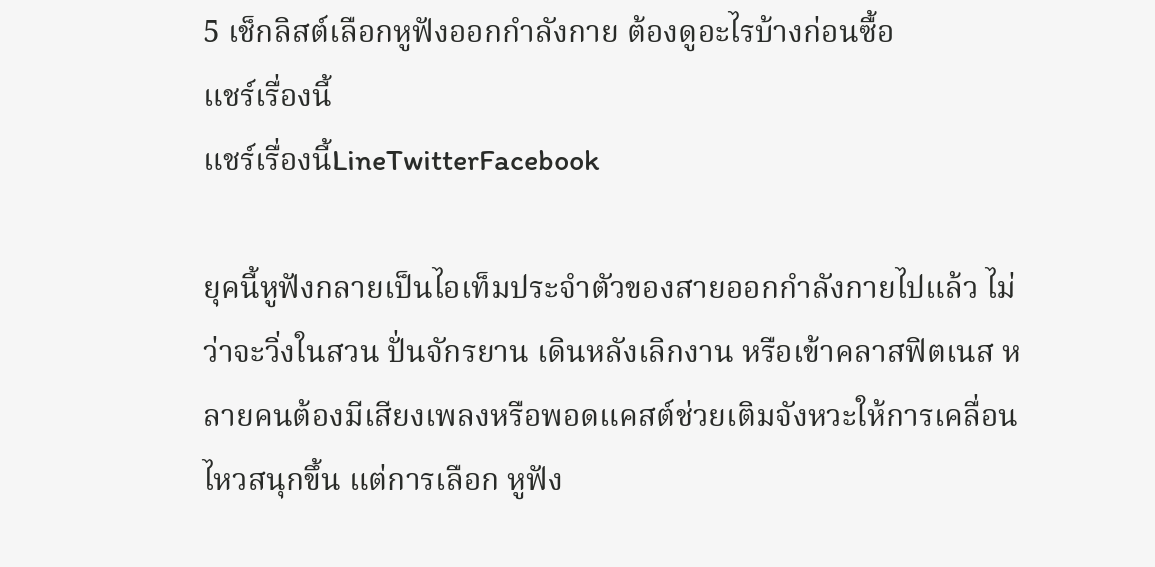5 เช็กลิสต์เลือกหูฟังออกกำลังกาย ต้องดูอะไรบ้างก่อนซื้อ
แชร์เรื่องนี้
แชร์เรื่องนี้LineTwitterFacebook

ยุคนี้หูฟังกลายเป็นไอเท็มประจำตัวของสายออกกำลังกายไปแล้ว ไม่ว่าจะวิ่งในสวน ปั่นจักรยาน เดินหลังเลิกงาน หรือเข้าคลาสฟิตเนส หลายคนต้องมีเสียงเพลงหรือพอดแคสต์ช่วยเติมจังหวะให้การเคลื่อนไหวสนุกขึ้น แต่การเลือก หูฟัง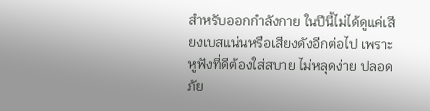สำหรับออกกำลังกาย ในปีนี้ไม่ได้ดูแค่เสียงเบสแน่นหรือเสียงดังอีกต่อไป เพราะหูฟังที่ดีต้องใส่สบาย ไม่หลุดง่าย ปลอดภัย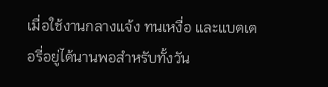เมื่อใช้งานกลางแจ้ง ทนเหงื่อ และแบตเตอรี่อยู่ได้นานพอสำหรับทั้งวัน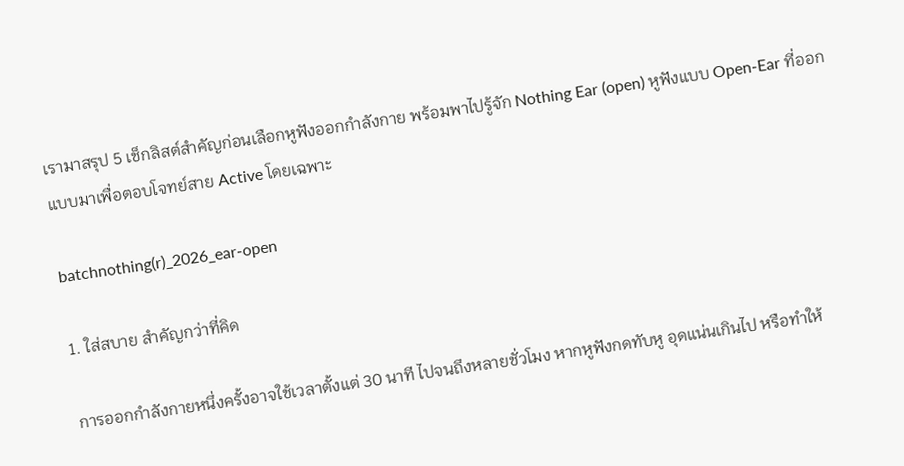เรามาสรุป 5 เช็กลิสต์สำคัญก่อนเลือกหูฟังออกกำลังกาย พร้อมพาไปรู้จัก Nothing Ear (open) หูฟังแบบ Open-Ear ที่ออกแบบมาเพื่อตอบโจทย์สาย Active โดยเฉพาะ

batchnothing(r)_2026_ear-open

1. ใส่สบาย สำคัญกว่าที่คิด

การออกกำลังกายหนึ่งครั้งอาจใช้เวลาตั้งแต่ 30 นาที ไปจนถึงหลายชั่วโมง หากหูฟังกดทับหู อุดแน่นเกินไป หรือทำให้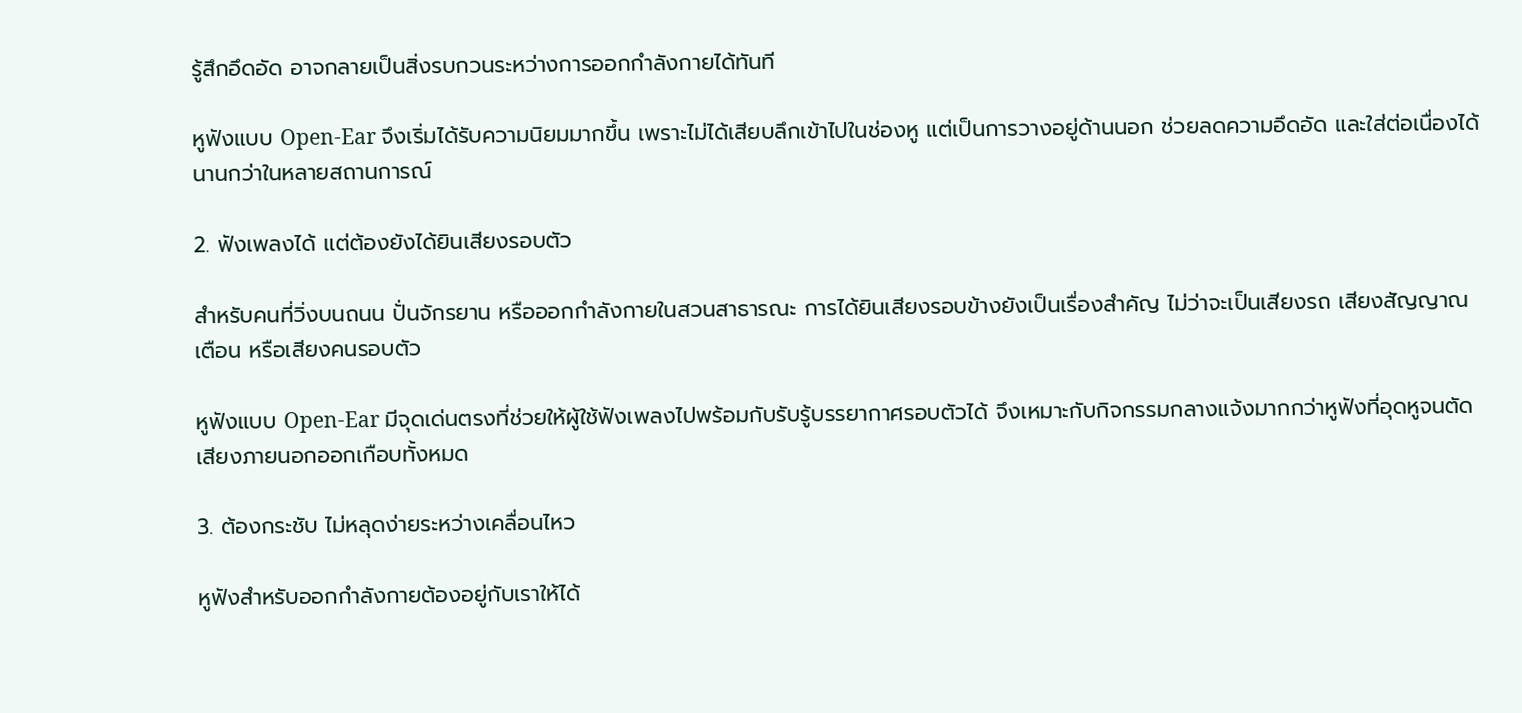รู้สึกอึดอัด อาจกลายเป็นสิ่งรบกวนระหว่างการออกกำลังกายได้ทันที

หูฟังแบบ Open-Ear จึงเริ่มได้รับความนิยมมากขึ้น เพราะไม่ได้เสียบลึกเข้าไปในช่องหู แต่เป็นการวางอยู่ด้านนอก ช่วยลดความอึดอัด และใส่ต่อเนื่องได้นานกว่าในหลายสถานการณ์

2. ฟังเพลงได้ แต่ต้องยังได้ยินเสียงรอบตัว

สำหรับคนที่วิ่งบนถนน ปั่นจักรยาน หรือออกกำลังกายในสวนสาธารณะ การได้ยินเสียงรอบข้างยังเป็นเรื่องสำคัญ ไม่ว่าจะเป็นเสียงรถ เสียงสัญญาณเตือน หรือเสียงคนรอบตัว

หูฟังแบบ Open-Ear มีจุดเด่นตรงที่ช่วยให้ผู้ใช้ฟังเพลงไปพร้อมกับรับรู้บรรยากาศรอบตัวได้ จึงเหมาะกับกิจกรรมกลางแจ้งมากกว่าหูฟังที่อุดหูจนตัดเสียงภายนอกออกเกือบทั้งหมด

3. ต้องกระชับ ไม่หลุดง่ายระหว่างเคลื่อนไหว

หูฟังสำหรับออกกำลังกายต้องอยู่กับเราให้ได้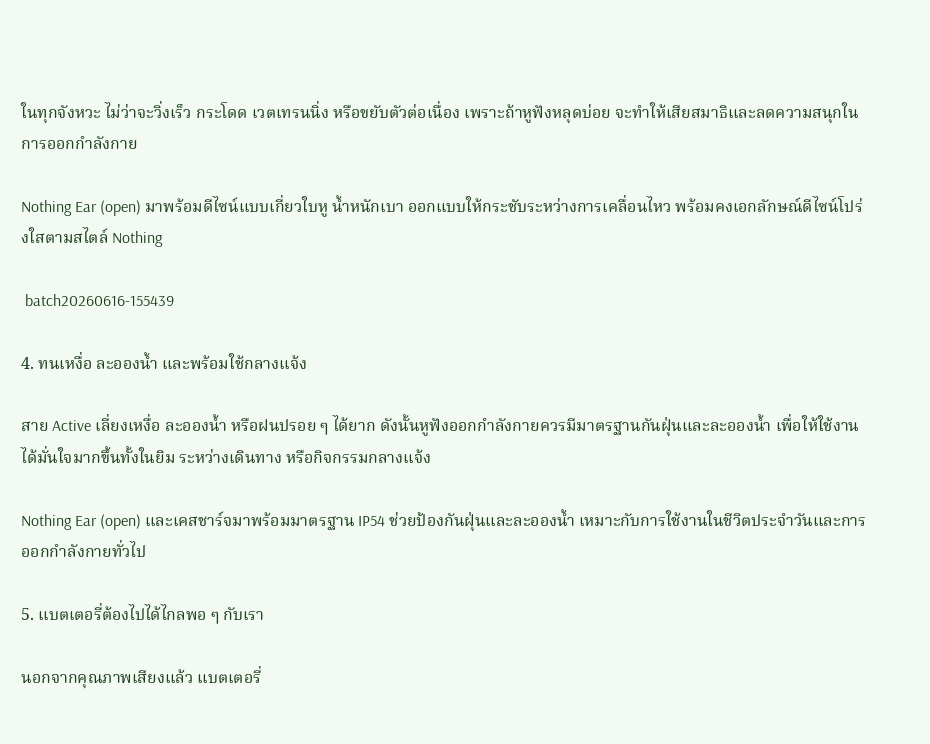ในทุกจังหวะ ไม่ว่าจะวิ่งเร็ว กระโดด เวตเทรนนิ่ง หรือขยับตัวต่อเนื่อง เพราะถ้าหูฟังหลุดบ่อย จะทำให้เสียสมาธิและลดความสนุกในการออกกำลังกาย

Nothing Ear (open) มาพร้อมดีไซน์แบบเกี่ยวใบหู น้ำหนักเบา ออกแบบให้กระชับระหว่างการเคลื่อนไหว พร้อมคงเอกลักษณ์ดีไซน์โปร่งใสตามสไตล์ Nothing

 batch20260616-155439

4. ทนเหงื่อ ละอองน้ำ และพร้อมใช้กลางแจ้ง

สาย Active เลี่ยงเหงื่อ ละอองน้ำ หรือฝนปรอย ๆ ได้ยาก ดังนั้นหูฟังออกกำลังกายควรมีมาตรฐานกันฝุ่นและละอองน้ำ เพื่อให้ใช้งานได้มั่นใจมากขึ้นทั้งในยิม ระหว่างเดินทาง หรือกิจกรรมกลางแจ้ง

Nothing Ear (open) และเคสชาร์จมาพร้อมมาตรฐาน IP54 ช่วยป้องกันฝุ่นและละอองน้ำ เหมาะกับการใช้งานในชีวิตประจำวันและการออกกำลังกายทั่วไป

5. แบตเตอรี่ต้องไปได้ไกลพอ ๆ กับเรา

นอกจากคุณภาพเสียงแล้ว แบตเตอรี่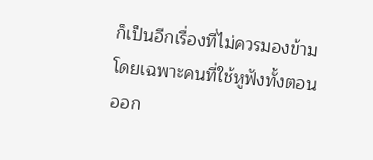ก็เป็นอีกเรื่องที่ไม่ควรมองข้าม โดยเฉพาะคนที่ใช้หูฟังทั้งตอนออก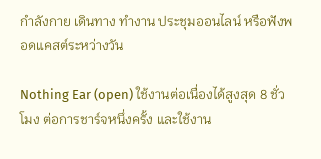กำลังกาย เดินทาง ทำงาน ประชุมออนไลน์ หรือฟังพอดแคสต์ระหว่างวัน

Nothing Ear (open) ใช้งานต่อเนื่องได้สูงสุด 8 ชั่วโมง ต่อการชาร์จหนึ่งครั้ง และใช้งาน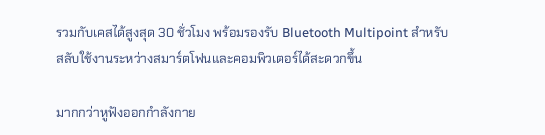รวมกับเคสได้สูงสุด 30 ชั่วโมง พร้อมรองรับ Bluetooth Multipoint สำหรับสลับใช้งานระหว่างสมาร์ตโฟนและคอมพิวเตอร์ได้สะดวกขึ้น

มากกว่าหูฟังออกกำลังกาย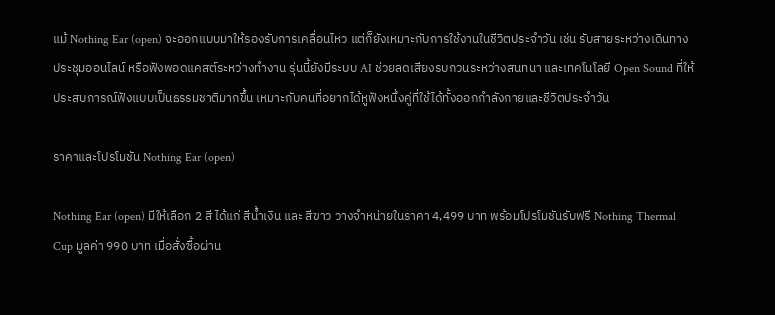แม้ Nothing Ear (open) จะออกแบบมาให้รองรับการเคลื่อนไหว แต่ก็ยังเหมาะกับการใช้งานในชีวิตประจำวัน เช่น รับสายระหว่างเดินทาง ประชุมออนไลน์ หรือฟังพอดแคสต์ระหว่างทำงาน รุ่นนี้ยังมีระบบ AI ช่วยลดเสียงรบกวนระหว่างสนทนา และเทคโนโลยี Open Sound ที่ให้ประสบการณ์ฟังแบบเป็นธรรมชาติมากขึ้น เหมาะกับคนที่อยากได้หูฟังหนึ่งคู่ที่ใช้ได้ทั้งออกกำลังกายและชีวิตประจำวัน

ราคาและโปรโมชัน Nothing Ear (open)

Nothing Ear (open) มีให้เลือก 2 สี ได้แก่ สีน้ำเงิน และ สีขาว วางจำหน่ายในราคา 4,499 บาท พร้อมโปรโมชันรับฟรี Nothing Thermal Cup มูลค่า 990 บาท เมื่อสั่งซื้อผ่าน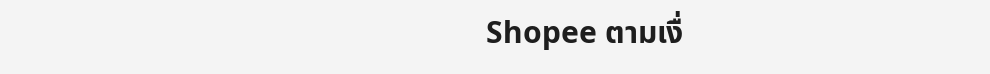Shopee ตามเงื่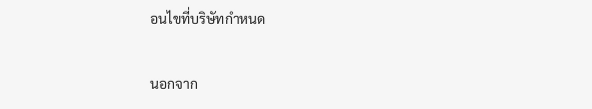อนไขที่บริษัทกำหนด

นอกจาก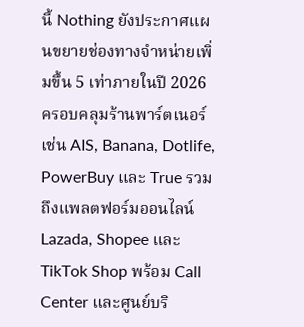นี้ Nothing ยังประกาศแผนขยายช่องทางจำหน่ายเพิ่มขึ้น 5 เท่าภายในปี 2026 ครอบคลุมร้านพาร์ตเนอร์ เช่น AIS, Banana, Dotlife, PowerBuy และ True รวมถึงแพลตฟอร์มออนไลน์ Lazada, Shopee และ TikTok Shop พร้อม Call Center และศูนย์บริ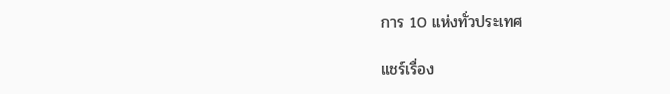การ 10 แห่งทั่วประเทศ

แชร์เรื่อง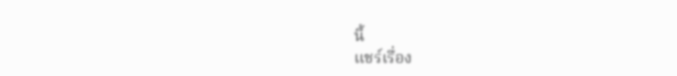นี้
แชร์เรื่อง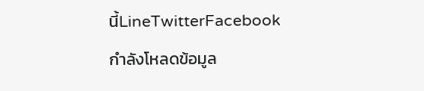นี้LineTwitterFacebook
กำลังโหลดข้อมูล